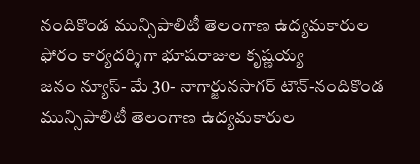నందికొండ మున్సిపాలిటీ తెలంగాణ ఉద్యమకారుల ఫోరం కార్యదర్శిగా భూషరాజుల కృష్ణయ్య
జనం న్యూస్- మే 30- నాగార్జునసాగర్ టౌన్-నందికొండ మున్సిపాలిటీ తెలంగాణ ఉద్యమకారుల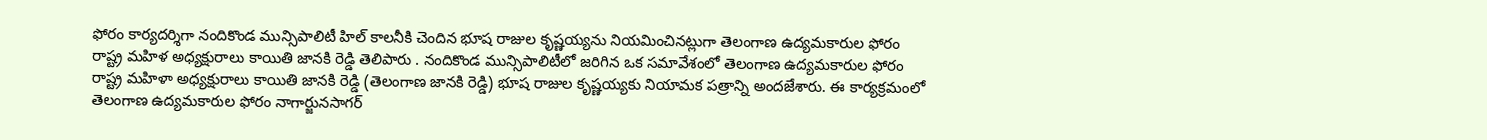ఫోరం కార్యదర్శిగా నందికొండ మున్సిపాలిటీ హిల్ కాలనీకి చెందిన భూష రాజుల కృష్ణయ్యను నియమించినట్లుగా తెలంగాణ ఉద్యమకారుల ఫోరం రాష్ట్ర మహిళ అధ్యక్షురాలు కాయితి జానకి రెడ్డి తెలిపారు . నందికొండ మున్సిపాలిటీలో జరిగిన ఒక సమావేశంలో తెలంగాణ ఉద్యమకారుల ఫోరం రాష్ట్ర మహిళా అధ్యక్షురాలు కాయితి జానకి రెడ్డి (తెలంగాణ జానకి రెడ్డి) భూష రాజుల కృష్ణయ్యకు నియామక పత్రాన్ని అందజేశారు. ఈ కార్యక్రమంలో తెలంగాణ ఉద్యమకారుల ఫోరం నాగార్జునసాగర్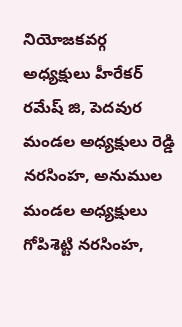నియోజకవర్గ అధ్యక్షులు హీరేకర్ రమేష్ జి, పెదవుర మండల అధ్యక్షులు రెడ్డి నరసింహ, అనుముల మండల అధ్యక్షులు గోపిశెట్టి నరసింహ,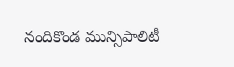నందికొండ మున్సిపాలిటీ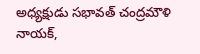అధ్యక్షుడు సభావత్ చంద్రమౌళి నాయక్,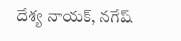దేశ్య నాయక్, నగేష్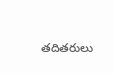తదితరులు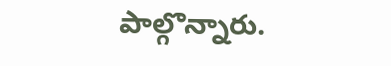పాల్గొన్నారు.